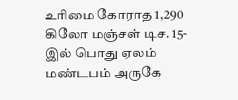உரிமை கோராத 1,290 கிலோ மஞ்சள் டிச. 15- இல் பொது ஏலம்
மண்டபம் அருகே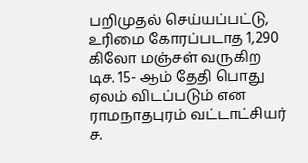பறிமுதல் செய்யப்பட்டு, உரிமை கோரப்படாத 1,290 கிலோ மஞ்சள் வருகிற டிச. 15- ஆம் தேதி பொது ஏலம் விடப்படும் என ராமநாதபுரம் வட்டாட்சியர் ச.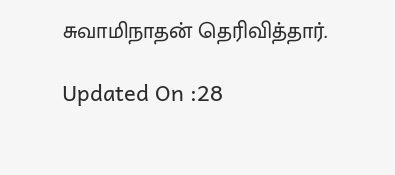சுவாமிநாதன் தெரிவித்தார்.

Updated On :28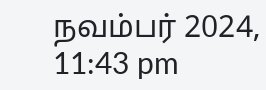நவம்பர் 2024, 11:43 pm